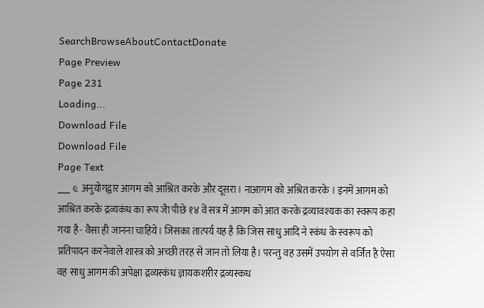SearchBrowseAboutContactDonate
Page Preview
Page 231
Loading...
Download File
Download File
Page Text
___ ૯ अनुयोगद्वार आगम को आश्रित करके और दूसरा। नाआगम को अश्रित करके । इनमें आगम को आश्रित करके द्रव्यकंध का रूप जैा पीछे १४ वें सत्र में आगम को आत करके द्रव्यावश्यक का स्वरूप कहा गया है- वैसा ही जानना चाहिये। जिसका तात्पर्य यह है कि जिस साधु आदि ने स्कंध के स्वरूप को प्रतिपादन करनेवाले शास्त्र को अच्छी तरह से जान तो लिया है। परन्तु वह उसमें उपयोग से वर्जित है ऐसा वह साधु आगम की अपेक्षा द्रव्यस्कंध ज्ञायकशरीर द्रव्यस्कध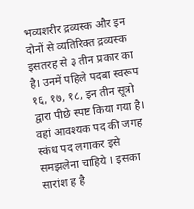भव्यशरीर द्रव्यस्क और इन दोनों से व्यतिरिक्त द्रव्यस्क इसतरह से ३ तीन प्रकार का है। उनमें पहिले पदबा स्वरूप १६, १७, १८, इन तीन सूत्रो द्वारा पीछे स्पष्ट किया गया है। वहां आवश्यक पद की जगह स्कंध पद लगाकर इसे समझलेना चाहिये । इसका सारांश ह है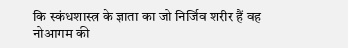कि स्कंधशास्त्र के ज्ञाता का जो निर्जिव शरीर हैं वह नोआगम की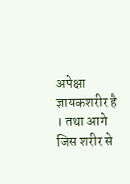अपेक्षा ज्ञायकशरीर है । तथा आगे जिस शरीर से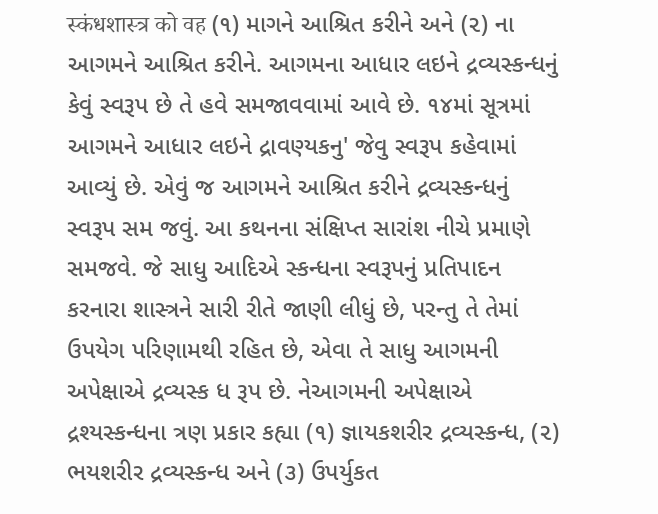स्कंधशास्त्र को वह (૧) માગને આશ્રિત કરીને અને (૨) ના આગમને આશ્રિત કરીને. આગમના આધાર લઇને દ્રવ્યસ્કન્ધનું કેવું સ્વરૂપ છે તે હવે સમજાવવામાં આવે છે. ૧૪માં સૂત્રમાં આગમને આધાર લઇને દ્રાવણ્યકનુ' જેવુ સ્વરૂપ કહેવામાં આવ્યું છે. એવું જ આગમને આશ્રિત કરીને દ્રવ્યસ્કન્ધનું સ્વરૂપ સમ જવું. આ કથનના સંક્ષિપ્ત સારાંશ નીચે પ્રમાણે સમજવે. જે સાધુ આદિએ સ્કન્ધના સ્વરૂપનું પ્રતિપાદન કરનારા શાસ્ત્રને સારી રીતે જાણી લીધું છે, પરન્તુ તે તેમાં ઉપયેગ પરિણામથી રહિત છે, એવા તે સાધુ આગમની અપેક્ષાએ દ્રવ્યસ્ક ધ રૂપ છે. નેઆગમની અપેક્ષાએ દ્રશ્યસ્કન્ધના ત્રણ પ્રકાર કહ્યા (૧) જ્ઞાયકશરીર દ્રવ્યસ્કન્ધ, (૨) ભયશરીર દ્રવ્યસ્કન્ધ અને (૩) ઉપર્યુકત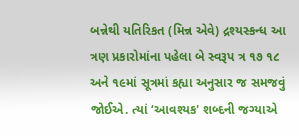બન્નેથી યતિરિકત (મિન્ન એવે) દ્રશ્યસ્કન્ધ આ ત્રણ પ્રકારોમાંના પહેલા બે સ્વરૂપ ત્ર ૧૭ ૧૮ અને ૧૯માં સૂત્રમાં કહ્યા અનુસાર જ સમજવું જોઈએ. ત્યાં ‘આવશ્યક' શબ્દની જગ્યાએ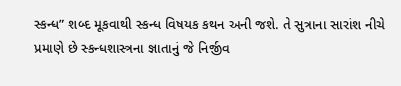સ્કન્ધ” શબ્દ મૂકવાથી સ્કન્ધ વિષયક કથન અની જશે. તે સુત્રાના સારાંશ નીચે પ્રમાણે છે સ્કન્ધશાસ્ત્રના જ્ઞાતાનું જે નિર્જીવ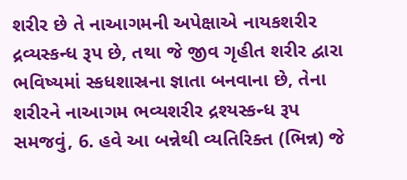શરીર છે તે નાઆગમની અપેક્ષાએ નાયકશરીર દ્રવ્યસ્કન્ધ રૂપ છે, તથા જે જીવ ગૃહીત શરીર દ્વારા ભવિષ્યમાં સ્કધશાસ્રના જ્ઞાતા બનવાના છે, તેના શરીરને નાઆગમ ભવ્યશરીર દ્રશ્યસ્કન્ધ રૂપ સમજવું, 6. હવે આ બન્નેથી વ્યતિરિક્ત (ભિન્ન) જે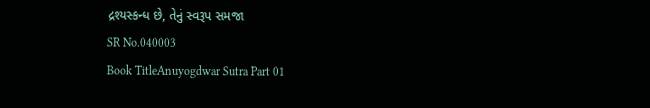દ્રશ્યસ્કન્ધ છે, તેનું સ્વરૂપ સમજા
SR No.040003
Book TitleAnuyogdwar Sutra Part 01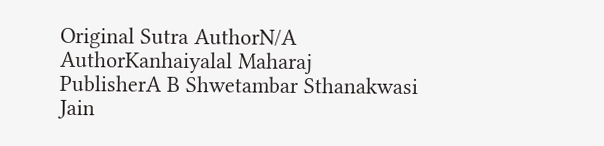Original Sutra AuthorN/A
AuthorKanhaiyalal Maharaj
PublisherA B Shwetambar Sthanakwasi Jain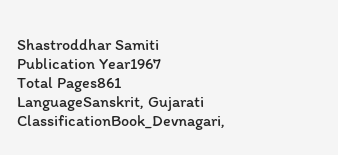Shastroddhar Samiti
Publication Year1967
Total Pages861
LanguageSanskrit, Gujarati
ClassificationBook_Devnagari,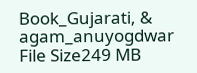Book_Gujarati, & agam_anuyogdwar
File Size249 MB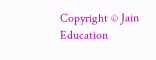Copyright © Jain Education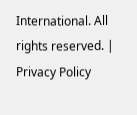International. All rights reserved. | Privacy Policy